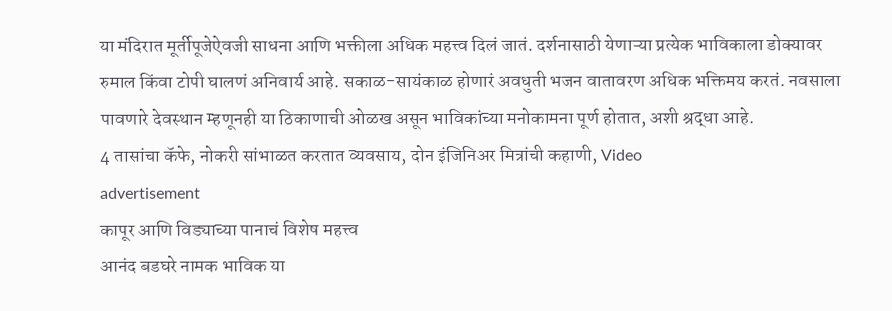या मंदिरात मूर्तीपूजेऐवजी साधना आणि भक्तीला अधिक महत्त्व दिलं जातं. दर्शनासाठी येणाऱ्या प्रत्येक भाविकाला डोक्यावर रुमाल किंवा टोपी घालणं अनिवार्य आहे. सकाळ-सायंकाळ होणारं अवधुती भजन वातावरण अधिक भक्तिमय करतं. नवसाला पावणारे देवस्थान म्हणूनही या ठिकाणाची ओळख असून भाविकांच्या मनोकामना पूर्ण होतात, अशी श्रद्धा आहे.
4 तासांचा कॅफे, नोकरी सांभाळत करतात व्यवसाय, दोन इंजिनिअर मित्रांची कहाणी, Video
advertisement
कापूर आणि विड्याच्या पानाचं विशेष महत्त्व
आनंद बडघरे नामक भाविक या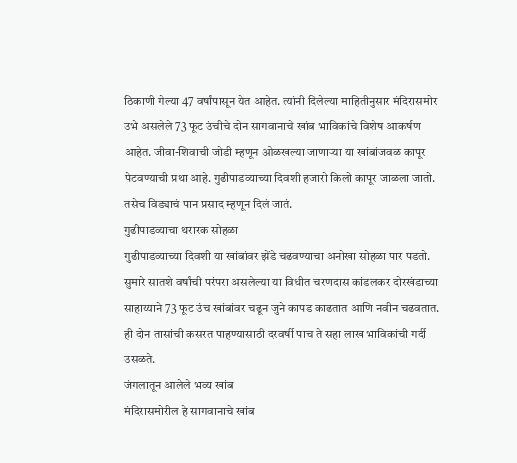ठिकाणी गेल्या 47 वर्षांपासून येत आहेत. त्यांनी दिलेल्या माहितीनुसार मंदिरासमोर उभे असलेले 73 फूट उंचीचे दोन सागवानाचे खांब भाविकांचे विशेष आकर्षण आहेत. जीवा-शिवाची जोडी म्हणून ओळखल्या जाणाऱ्या या खांबांजवळ कापूर पेटवण्याची प्रथा आहे. गुढीपाडव्याच्या दिवशी हजारो किलो कापूर जाळला जातो. तसेच विड्याचं पान प्रसाद म्हणून दिलं जातं.
गुढीपाडव्याचा थरारक सोहळा
गुढीपाडव्याच्या दिवशी या खांबांवर झेंडे चढवण्याचा अनोखा सोहळा पार पडतो. सुमारे सातशे वर्षांची परंपरा असलेल्या या विधीत चरणदास कांडलकर दोरखंडाच्या साहाय्याने 73 फूट उंच खांबांवर चढून जुने कापड काढतात आणि नवीन चढवतात. ही दोन तासांची कसरत पाहण्यासाठी दरवर्षी पाच ते सहा लाख भाविकांची गर्दी उसळते.
जंगलातून आलेले भव्य खांब
मंदिरासमोरील हे सागवानाचे खांब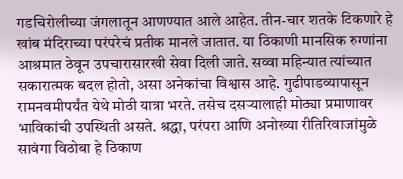गडचिरोलीच्या जंगलातून आणण्यात आले आहेत. तीन-चार शतके टिकणारे हे खांब मंदिराच्या परंपरेचं प्रतीक मानले जातात. या ठिकाणी मानसिक रुग्णांना आश्रमात ठेवून उपचारासारखी सेवा दिली जाते. सव्वा महिन्यात त्यांच्यात सकारात्मक बदल होतो, असा अनेकांचा विश्वास आहे. गुढीपाडव्यापासून रामनवमीपर्यंत येथे मोठी यात्रा भरते. तसेच दसऱ्यालाही मोठ्या प्रमाणावर भाविकांची उपस्थिती असते. श्रद्धा, परंपरा आणि अनोख्या रीतिरिवाजांमुळे सावंगा विठोबा हे ठिकाण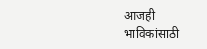आजही भाविकांसाठी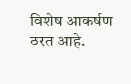विशेष आकर्षण ठरत आहे.